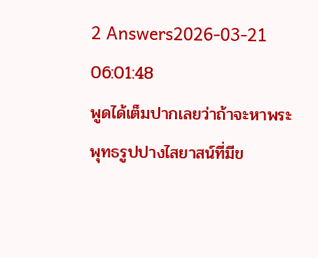2 Answers2026-03-21 06:01:48
พูดได้เต็มปากเลยว่าถ้าจะหาพระพุทธรูปปางไสยาสน์ที่มีข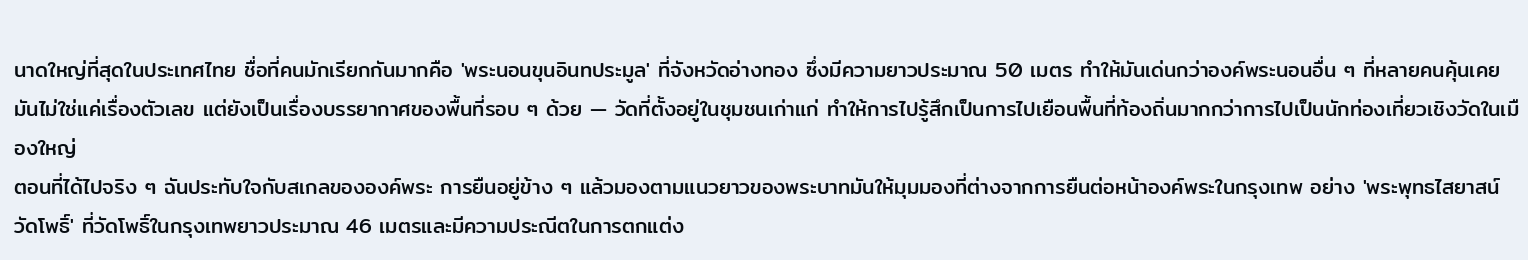นาดใหญ่ที่สุดในประเทศไทย ชื่อที่คนมักเรียกกันมากคือ 'พระนอนขุนอินทประมูล' ที่จังหวัดอ่างทอง ซึ่งมีความยาวประมาณ 50 เมตร ทำให้มันเด่นกว่าองค์พระนอนอื่น ๆ ที่หลายคนคุ้นเคย มันไม่ใช่แค่เรื่องตัวเลข แต่ยังเป็นเรื่องบรรยากาศของพื้นที่รอบ ๆ ด้วย — วัดที่ตั้งอยู่ในชุมชนเก่าแก่ ทำให้การไปรู้สึกเป็นการไปเยือนพื้นที่ท้องถิ่นมากกว่าการไปเป็นนักท่องเที่ยวเชิงวัดในเมืองใหญ่
ตอนที่ได้ไปจริง ๆ ฉันประทับใจกับสเกลขององค์พระ การยืนอยู่ข้าง ๆ แล้วมองตามแนวยาวของพระบาทมันให้มุมมองที่ต่างจากการยืนต่อหน้าองค์พระในกรุงเทพ อย่าง 'พระพุทธไสยาสน์วัดโพธิ์' ที่วัดโพธิ์ในกรุงเทพยาวประมาณ 46 เมตรและมีความประณีตในการตกแต่ง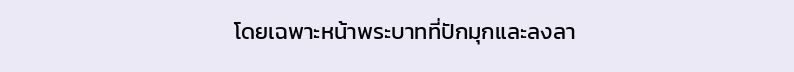โดยเฉพาะหน้าพระบาทที่ปักมุกและลงลา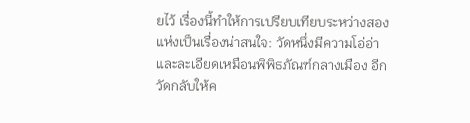ยไว้ เรื่องนี้ทำให้การเปรียบเทียบระหว่างสองแห่งเป็นเรื่องน่าสนใจ: วัดหนึ่งมีความโอ่อ่าและละเอียดเหมือนพิพิธภัณฑ์กลางเมือง อีกวัดกลับให้ค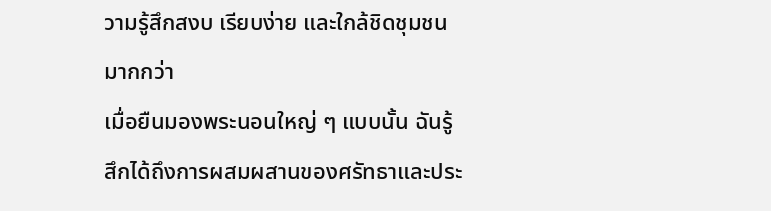วามรู้สึกสงบ เรียบง่าย และใกล้ชิดชุมชนมากกว่า
เมื่อยืนมองพระนอนใหญ่ ๆ แบบนั้น ฉันรู้สึกได้ถึงการผสมผสานของศรัทธาและประ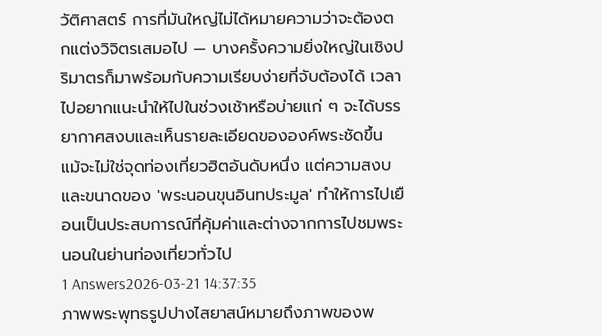วัติศาสตร์ การที่มันใหญ่ไม่ได้หมายความว่าจะต้องตกแต่งวิจิตรเสมอไป — บางครั้งความยิ่งใหญ่ในเชิงปริมาตรก็มาพร้อมกับความเรียบง่ายที่จับต้องได้ เวลาไปอยากแนะนำให้ไปในช่วงเช้าหรือบ่ายแก่ ๆ จะได้บรรยากาศสงบและเห็นรายละเอียดขององค์พระชัดขึ้น แม้จะไม่ใช่จุดท่องเที่ยวฮิตอันดับหนึ่ง แต่ความสงบและขนาดของ 'พระนอนขุนอินทประมูล' ทำให้การไปเยือนเป็นประสบการณ์ที่คุ้มค่าและต่างจากการไปชมพระนอนในย่านท่องเที่ยวทั่วไป
1 Answers2026-03-21 14:37:35
ภาพพระพุทธรูปปางไสยาสน์หมายถึงภาพของพ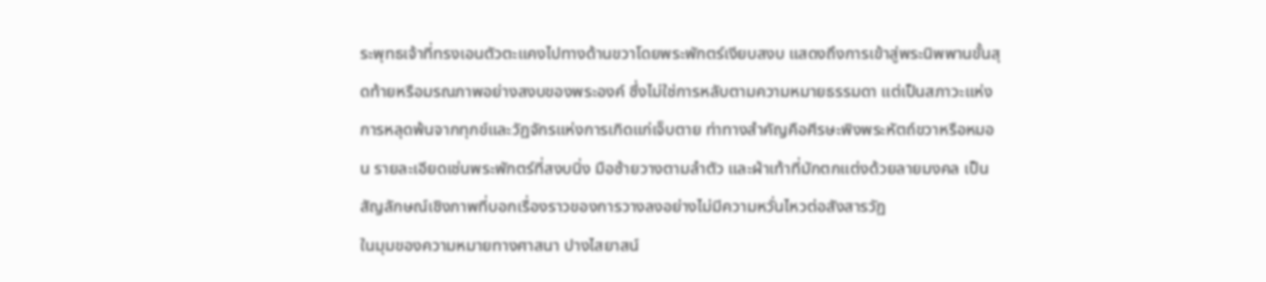ระพุทธเจ้าที่ทรงเอนตัวตะแคงไปทางด้านขวาโดยพระพักตร์เงียบสงบ แสดงถึงการเข้าสู่พระนิพพานขั้นสุดท้ายหรือมรณภาพอย่างสงบของพระองค์ ซึ่งไม่ใช่การหลับตามความหมายธรรมดา แต่เป็นสภาวะแห่งการหลุดพ้นจากทุกข์และวัฏจักรแห่งการเกิดแก่เจ็บตาย ท่าทางสำคัญคือศีรษะพิงพระหัตถ์ขวาหรือหมอน รายละเอียดเช่นพระพักตร์ที่สงบนิ่ง มือซ้ายวางตามลำตัว และฝ่าเท้าที่มักตกแต่งด้วยลายมงคล เป็นสัญลักษณ์เชิงภาพที่บอกเรื่องราวของการวางลงอย่างไม่มีความหวั่นไหวต่อสังสารวัฏ
ในมุมของความหมายทางศาสนา ปางไสยาสน์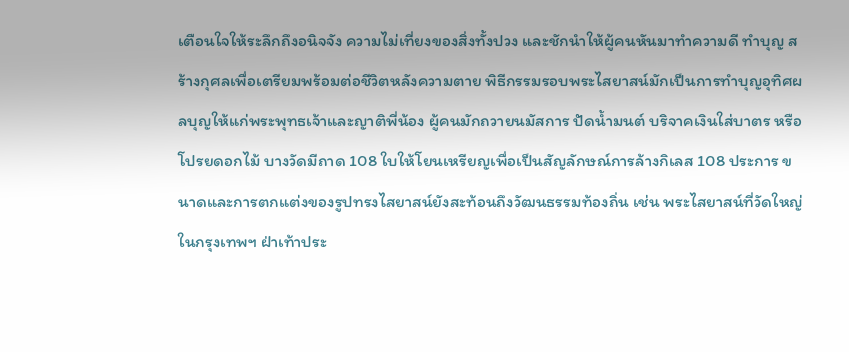เตือนใจให้ระลึกถึงอนิจจัง ความไม่เที่ยงของสิ่งทั้งปวง และชักนำให้ผู้คนหันมาทำความดี ทำบุญ สร้างกุศลเพื่อเตรียมพร้อมต่อชีวิตหลังความตาย พิธีกรรมรอบพระไสยาสน์มักเป็นการทำบุญอุทิศผลบุญให้แก่พระพุทธเจ้าและญาติพี่น้อง ผู้คนมักถวายนมัสการ ปัดน้ำมนต์ บริจาคเงินใส่บาตร หรือโปรยดอกไม้ บางวัดมีถาด 108 ใบให้โยนเหรียญเพื่อเป็นสัญลักษณ์การล้างกิเลส 108 ประการ ขนาดและการตกแต่งของรูปทรงไสยาสน์ยังสะท้อนถึงวัฒนธรรมท้องถิ่น เช่น พระไสยาสน์ที่วัดใหญ่ในกรุงเทพฯ ฝ่าเท้าประ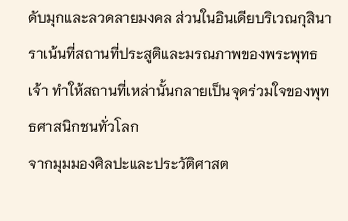ดับมุกและลวดลายมงคล ส่วนในอินเดียบริเวณกุสินาราเน้นที่สถานที่ประสูติและมรณภาพของพระพุทธเจ้า ทำให้สถานที่เหล่านั้นกลายเป็นจุดร่วมใจของพุทธศาสนิกชนทั่วโลก
จากมุมมองศิลปะและประวัติศาสต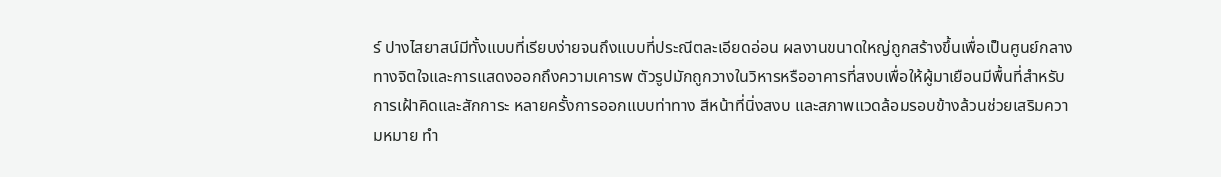ร์ ปางไสยาสน์มีทั้งแบบที่เรียบง่ายจนถึงแบบที่ประณีตละเอียดอ่อน ผลงานขนาดใหญ่ถูกสร้างขึ้นเพื่อเป็นศูนย์กลางทางจิตใจและการแสดงออกถึงความเคารพ ตัวรูปมักถูกวางในวิหารหรืออาคารที่สงบเพื่อให้ผู้มาเยือนมีพื้นที่สำหรับการเฝ้าคิดและสักการะ หลายครั้งการออกแบบท่าทาง สีหน้าที่นิ่งสงบ และสภาพแวดล้อมรอบข้างล้วนช่วยเสริมความหมาย ทำ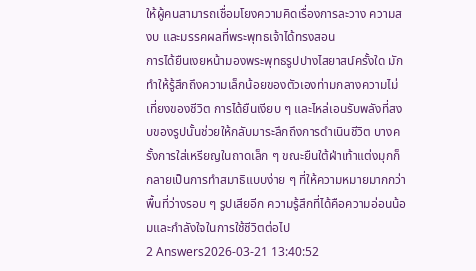ให้ผู้คนสามารถเชื่อมโยงความคิดเรื่องการละวาง ความสงบ และมรรคผลที่พระพุทธเจ้าได้ทรงสอน
การได้ยืนเงยหน้ามองพระพุทธรูปปางไสยาสน์ครั้งใด มักทำให้รู้สึกถึงความเล็กน้อยของตัวเองท่ามกลางความไม่เที่ยงของชีวิต การได้ยืนเงียบ ๆ และไหล่เอนรับพลังที่สงบของรูปนั้นช่วยให้กลับมาระลึกถึงการดำเนินชีวิต บางครั้งการใส่เหรียญในถาดเล็ก ๆ ขณะยืนใต้ฝ่าเท้าแต่งมุกก็กลายเป็นการทำสมาธิแบบง่าย ๆ ที่ให้ความหมายมากกว่าพื้นที่ว่างรอบ ๆ รูปเสียอีก ความรู้สึกที่ได้คือความอ่อนน้อมและกำลังใจในการใช้ชีวิตต่อไป
2 Answers2026-03-21 13:40:52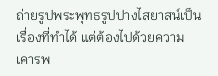ถ่ายรูปพระพุทธรูปปางไสยาสน์เป็นเรื่องที่ทำได้ แต่ต้องไปด้วยความเคารพ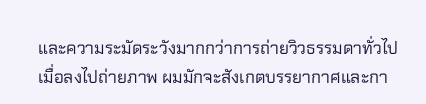และความระมัดระวังมากกว่าการถ่ายวิวธรรมดาทั่วไป
เมื่อลงไปถ่ายภาพ ผมมักจะสังเกตบรรยากาศและกา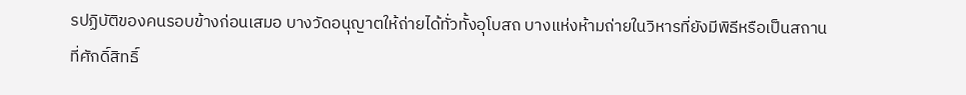รปฏิบัติของคนรอบข้างก่อนเสมอ บางวัดอนุญาตให้ถ่ายได้ทั่วทั้งอุโบสถ บางแห่งห้ามถ่ายในวิหารที่ยังมีพิธีหรือเป็นสถานที่ศักดิ์สิทธิ์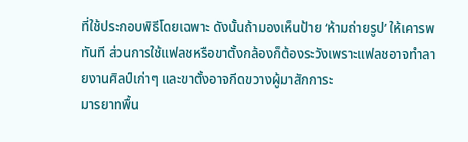ที่ใช้ประกอบพิธีโดยเฉพาะ ดังนั้นถ้ามองเห็นป้าย ‘ห้ามถ่ายรูป’ ให้เคารพทันที ส่วนการใช้แฟลชหรือขาตั้งกล้องก็ต้องระวังเพราะแฟลชอาจทำลายงานศิลป์เก่าๆ และขาตั้งอาจกีดขวางผู้มาสักการะ
มารยาทพื้น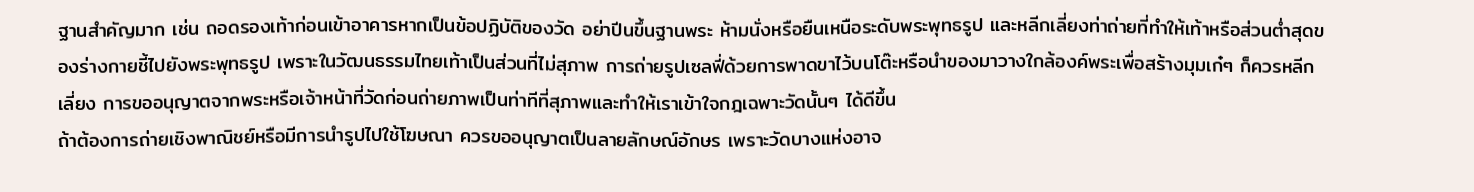ฐานสำคัญมาก เช่น ถอดรองเท้าก่อนเข้าอาคารหากเป็นข้อปฏิบัติของวัด อย่าปีนขึ้นฐานพระ ห้ามนั่งหรือยืนเหนือระดับพระพุทธรูป และหลีกเลี่ยงท่าถ่ายที่ทำให้เท้าหรือส่วนต่ำสุดของร่างกายชี้ไปยังพระพุทธรูป เพราะในวัฒนธรรมไทยเท้าเป็นส่วนที่ไม่สุภาพ การถ่ายรูปเซลฟี่ด้วยการพาดขาไว้บนโต๊ะหรือนำของมาวางใกล้องค์พระเพื่อสร้างมุมเก๋ๆ ก็ควรหลีกเลี่ยง การขออนุญาตจากพระหรือเจ้าหน้าที่วัดก่อนถ่ายภาพเป็นท่าทีที่สุภาพและทำให้เราเข้าใจกฎเฉพาะวัดนั้นๆ ได้ดีขึ้น
ถ้าต้องการถ่ายเชิงพาณิชย์หรือมีการนำรูปไปใช้โฆษณา ควรขออนุญาตเป็นลายลักษณ์อักษร เพราะวัดบางแห่งอาจ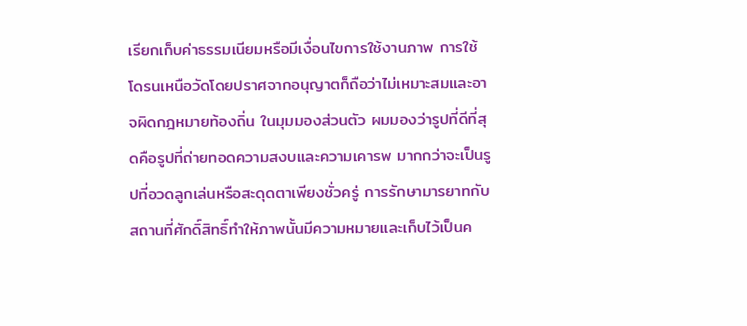เรียกเก็บค่าธรรมเนียมหรือมีเงื่อนไขการใช้งานภาพ การใช้โดรนเหนือวัดโดยปราศจากอนุญาตก็ถือว่าไม่เหมาะสมและอาจผิดกฎหมายท้องถิ่น ในมุมมองส่วนตัว ผมมองว่ารูปที่ดีที่สุดคือรูปที่ถ่ายทอดความสงบและความเคารพ มากกว่าจะเป็นรูปที่อวดลูกเล่นหรือสะดุดตาเพียงชั่วครู่ การรักษามารยาทกับสถานที่ศักดิ์สิทธิ์ทำให้ภาพนั้นมีความหมายและเก็บไว้เป็นค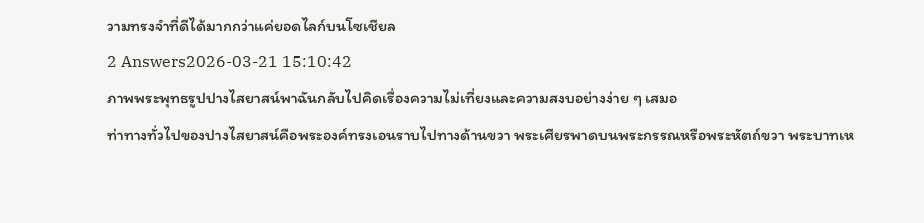วามทรงจำที่ดีได้มากกว่าแค่ยอดไลก์บนโซเชียล
2 Answers2026-03-21 15:10:42
ภาพพระพุทธรูปปางไสยาสน์พาฉันกลับไปคิดเรื่องความไม่เที่ยงและความสงบอย่างง่าย ๆ เสมอ
ท่าทางทั่วไปของปางไสยาสน์คือพระองค์ทรงเอนราบไปทางด้านขวา พระเศียรพาดบนพระกรรณหรือพระหัตถ์ขวา พระบาทเห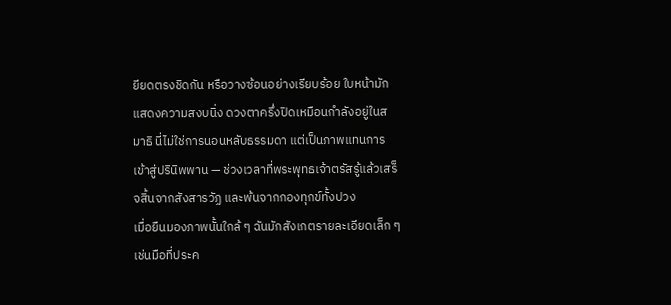ยียดตรงชิดกัน หรือวางซ้อนอย่างเรียบร้อย ใบหน้ามักแสดงความสงบนิ่ง ดวงตาครึ่งปิดเหมือนกำลังอยู่ในสมาธิ นี่ไม่ใช่การนอนหลับธรรมดา แต่เป็นภาพแทนการเข้าสู่ปรินิพพาน — ช่วงเวลาที่พระพุทธเจ้าตรัสรู้แล้วเสร็จสิ้นจากสังสารวัฏ และพ้นจากกองทุกข์ทั้งปวง
เมื่อยืนมองภาพนั้นใกล้ ๆ ฉันมักสังเกตรายละเอียดเล็ก ๆ เช่นมือที่ประค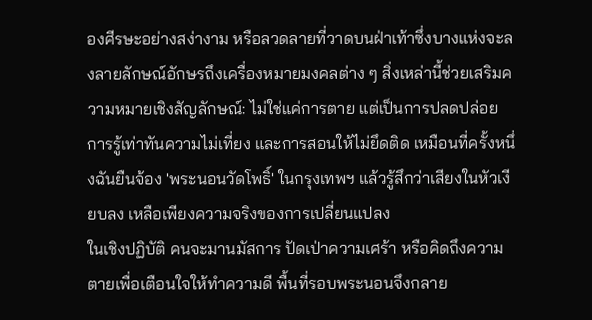องศีรษะอย่างสง่างาม หรือลวดลายที่วาดบนฝ่าเท้าซึ่งบางแห่งจะลงลายลักษณ์อักษรถึงเครื่องหมายมงคลต่าง ๆ สิ่งเหล่านี้ช่วยเสริมความหมายเชิงสัญลักษณ์: ไม่ใช่แค่การตาย แต่เป็นการปลดปล่อย การรู้เท่าทันความไม่เที่ยง และการสอนให้ไม่ยึดติด เหมือนที่ครั้งหนึ่งฉันยืนจ้อง 'พระนอนวัดโพธิ์' ในกรุงเทพฯ แล้วรู้สึกว่าเสียงในหัวเงียบลง เหลือเพียงความจริงของการเปลี่ยนแปลง
ในเชิงปฏิบัติ คนจะมานมัสการ ปัดเป่าความเศร้า หรือคิดถึงความตายเพื่อเตือนใจให้ทำความดี พื้นที่รอบพระนอนจึงกลาย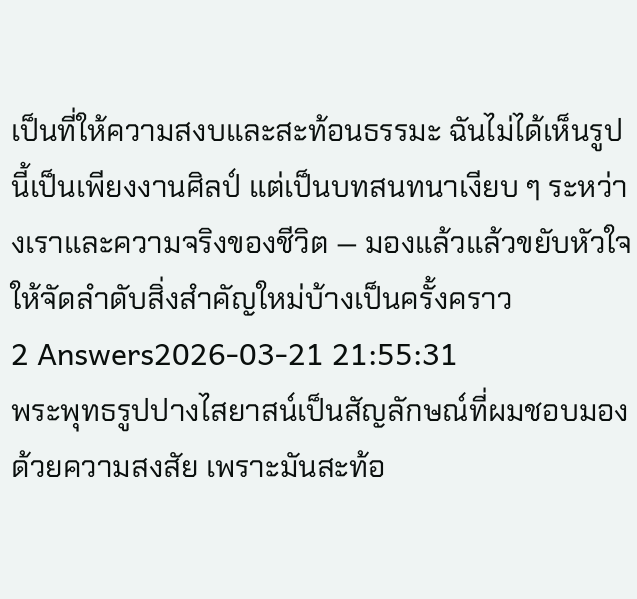เป็นที่ให้ความสงบและสะท้อนธรรมะ ฉันไม่ได้เห็นรูปนี้เป็นเพียงงานศิลป์ แต่เป็นบทสนทนาเงียบ ๆ ระหว่างเราและความจริงของชีวิต — มองแล้วแล้วขยับหัวใจให้จัดลำดับสิ่งสำคัญใหม่บ้างเป็นครั้งคราว
2 Answers2026-03-21 21:55:31
พระพุทธรูปปางไสยาสน์เป็นสัญลักษณ์ที่ผมชอบมองด้วยความสงสัย เพราะมันสะท้อ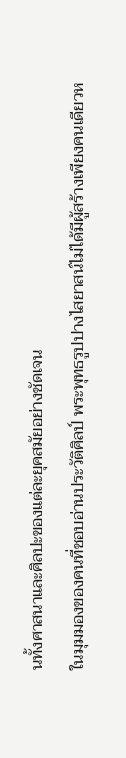นทั้งศาสนาและศิลปะของแต่ละยุคสมัยอย่างชัดเจน
ในมุมมองของคนที่ชอบอ่านประวัติศิลป์ พระพุทธรูปปางไสยาสน์ไม่ได้มีผู้สร้างเพียงคนเดียวห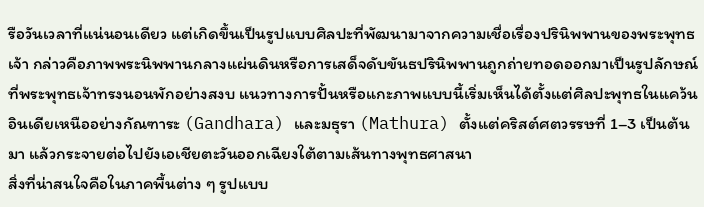รือวันเวลาที่แน่นอนเดียว แต่เกิดขึ้นเป็นรูปแบบศิลปะที่พัฒนามาจากความเชื่อเรื่องปรินิพพานของพระพุทธเจ้า กล่าวคือภาพพระนิพพานกลางแผ่นดินหรือการเสด็จดับขันธปรินิพพานถูกถ่ายทอดออกมาเป็นรูปลักษณ์ที่พระพุทธเจ้าทรงนอนพักอย่างสงบ แนวทางการปั้นหรือแกะภาพแบบนี้เริ่มเห็นได้ตั้งแต่ศิลปะพุทธในแคว้นอินเดียเหนืออย่างกัณฑาระ (Gandhara) และมธุรา (Mathura) ตั้งแต่คริสต์ศตวรรษที่ 1–3 เป็นต้นมา แล้วกระจายต่อไปยังเอเชียตะวันออกเฉียงใต้ตามเส้นทางพุทธศาสนา
สิ่งที่น่าสนใจคือในภาคพื้นต่าง ๆ รูปแบบ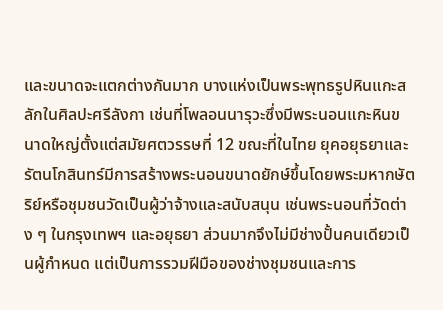และขนาดจะแตกต่างกันมาก บางแห่งเป็นพระพุทธรูปหินแกะสลักในศิลปะศรีลังกา เช่นที่โพลอนนารุวะซึ่งมีพระนอนแกะหินขนาดใหญ่ตั้งแต่สมัยศตวรรษที่ 12 ขณะที่ในไทย ยุคอยุธยาและรัตนโกสินทร์มีการสร้างพระนอนขนาดยักษ์ขึ้นโดยพระมหากษัตริย์หรือชุมชนวัดเป็นผู้ว่าจ้างและสนับสนุน เช่นพระนอนที่วัดต่าง ๆ ในกรุงเทพฯ และอยุธยา ส่วนมากจึงไม่มีช่างปั้นคนเดียวเป็นผู้กำหนด แต่เป็นการรวมฝีมือของช่างชุมชนและการ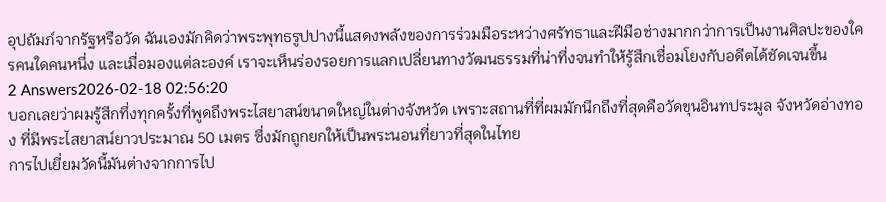อุปถัมภ์จากรัฐหรือวัด ฉันเองมักคิดว่าพระพุทธรูปปางนี้แสดงพลังของการร่วมมือระหว่างศรัทธาและฝีมือช่างมากกว่าการเป็นงานศิลปะของใครคนใดคนหนึ่ง และเมื่อมองแต่ละองค์ เราจะเห็นร่องรอยการแลกเปลี่ยนทางวัฒนธรรมที่น่าทึ่งจนทำให้รู้สึกเชื่อมโยงกับอดีตได้ชัดเจนขึ้น
2 Answers2026-02-18 02:56:20
บอกเลยว่าผมรู้สึกทึ่งทุกครั้งที่พูดถึงพระไสยาสน์ขนาดใหญ่ในต่างจังหวัด เพราะสถานที่ที่ผมมักนึกถึงที่สุดคือวัดขุนอินทประมูล จังหวัดอ่างทอง ที่มีพระไสยาสน์ยาวประมาณ 50 เมตร ซึ่งมักถูกยกให้เป็นพระนอนที่ยาวที่สุดในไทย
การไปเยี่ยมวัดนี้มันต่างจากการไป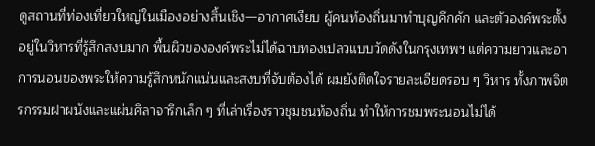ดูสถานที่ท่องเที่ยวใหญ่ในเมืองอย่างสิ้นเชิง—อากาศเงียบ ผู้คนท้องถิ่นมาทำบุญคึกคัก และตัวองค์พระตั้งอยู่ในวิหารที่รู้สึกสงบมาก พื้นผิวขององค์พระไม่ได้ฉาบทองเปลวแบบวัดดังในกรุงเทพฯ แต่ความยาวและอาการนอนของพระให้ความรู้สึกหนักแน่นและสงบที่จับต้องได้ ผมยังติดใจรายละเอียดรอบ ๆ วิหาร ทั้งภาพจิตรกรรมฝาผนังและแผ่นศิลาจารึกเล็ก ๆ ที่เล่าเรื่องราวชุมชนท้องถิ่น ทำให้การชมพระนอนไม่ได้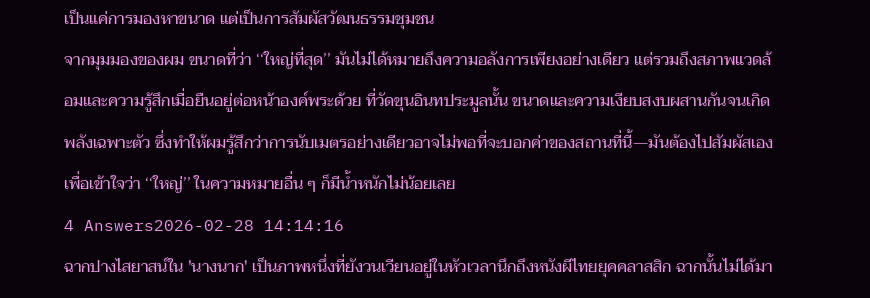เป็นแค่การมองหาขนาด แต่เป็นการสัมผัสวัฒนธรรมชุมชน
จากมุมมองของผม ขนาดที่ว่า ‘‘ใหญ่ที่สุด’’ มันไม่ได้หมายถึงความอลังการเพียงอย่างเดียว แต่รวมถึงสภาพแวดล้อมและความรู้สึกเมื่อยืนอยู่ต่อหน้าองค์พระด้วย ที่วัดขุนอินทประมูลนั้น ขนาดและความเงียบสงบผสานกันจนเกิดพลังเฉพาะตัว ซึ่งทำให้ผมรู้สึกว่าการนับเมตรอย่างเดียวอาจไม่พอที่จะบอกค่าของสถานที่นี้—มันต้องไปสัมผัสเองเพื่อเข้าใจว่า ‘‘ใหญ่’’ ในความหมายอื่น ๆ ก็มีน้ำหนักไม่น้อยเลย
4 Answers2026-02-28 14:14:16
ฉากปางไสยาสน์ใน 'นางนาก' เป็นภาพหนึ่งที่ยังวนเวียนอยู่ในหัวเวลานึกถึงหนังผีไทยยุคคลาสสิก ฉากนั้นไม่ได้มา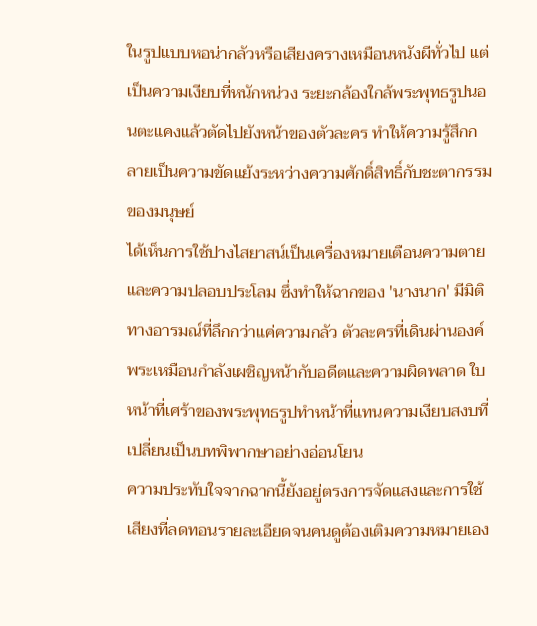ในรูปแบบหอน่ากลัวหรือเสียงครางเหมือนหนังผีทั่วไป แต่เป็นความเงียบที่หนักหน่วง ระยะกล้องใกล้พระพุทธรูปนอนตะแคงแล้วตัดไปยังหน้าของตัวละคร ทำให้ความรู้สึกกลายเป็นความขัดแย้งระหว่างความศักดิ์สิทธิ์กับชะตากรรมของมนุษย์
ได้เห็นการใช้ปางไสยาสน์เป็นเครื่องหมายเตือนความตายและความปลอบประโลม ซึ่งทำให้ฉากของ 'นางนาก' มีมิติทางอารมณ์ที่ลึกกว่าแค่ความกลัว ตัวละครที่เดินผ่านองค์พระเหมือนกำลังเผชิญหน้ากับอดีตและความผิดพลาด ใบหน้าที่เศร้าของพระพุทธรูปทำหน้าที่แทนความเงียบสงบที่เปลี่ยนเป็นบทพิพากษาอย่างอ่อนโยน
ความประทับใจจากฉากนี้ยังอยู่ตรงการจัดแสงและการใช้เสียงที่ลดทอนรายละเอียดจนคนดูต้องเติมความหมายเอง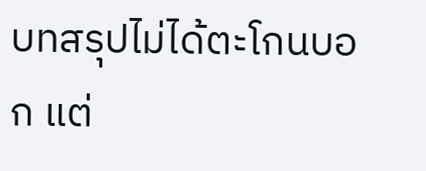บทสรุปไม่ได้ตะโกนบอก แต่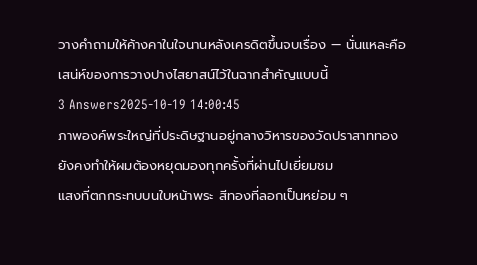วางคำถามให้ค้างคาในใจนานหลังเครดิตขึ้นจบเรื่อง — นั่นแหละคือเสน่ห์ของการวางปางไสยาสน์ไว้ในฉากสำคัญแบบนี้
3 Answers2025-10-19 14:00:45
ภาพองค์พระใหญ่ที่ประดิษฐานอยู่กลางวิหารของวัดปราสาททองยังคงทำให้ผมต้องหยุดมองทุกครั้งที่ผ่านไปเยี่ยมชม
แสงที่ตกกระทบบนใบหน้าพระ สีทองที่ลอกเป็นหย่อม ๆ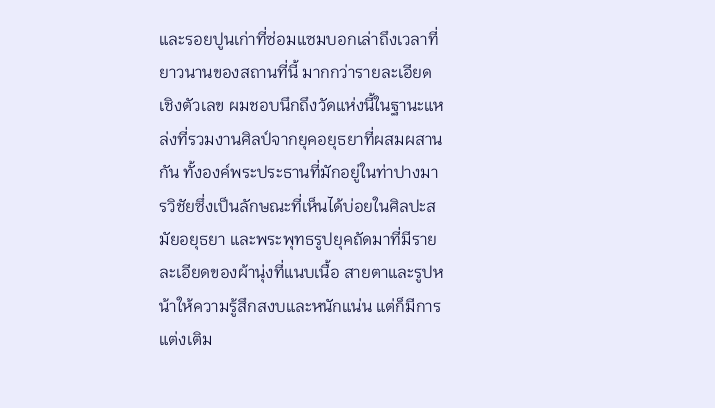และรอยปูนเก่าที่ซ่อมแซมบอกเล่าถึงเวลาที่ยาวนานของสถานที่นี้ มากกว่ารายละเอียดเชิงตัวเลข ผมชอบนึกถึงวัดแห่งนี้ในฐานะแหล่งที่รวมงานศิลป์จากยุคอยุธยาที่ผสมผสานกัน ทั้งองค์พระประธานที่มักอยู่ในท่าปางมารวิชัยซึ่งเป็นลักษณะที่เห็นได้บ่อยในศิลปะสมัยอยุธยา และพระพุทธรูปยุคถัดมาที่มีรายละเอียดของผ้านุ่งที่แนบเนื้อ สายตาและรูปหน้าให้ความรู้สึกสงบและหนักแน่น แต่ก็มีการแต่งเติม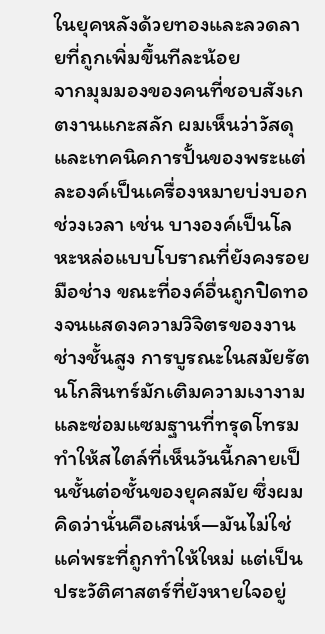ในยุคหลังด้วยทองและลวดลายที่ถูกเพิ่มขึ้นทีละน้อย
จากมุมมองของคนที่ชอบสังเกตงานแกะสลัก ผมเห็นว่าวัสดุและเทคนิคการปั้นของพระแต่ละองค์เป็นเครื่องหมายบ่งบอกช่วงเวลา เช่น บางองค์เป็นโลหะหล่อแบบโบราณที่ยังคงรอยมือช่าง ขณะที่องค์อื่นถูกปิดทองจนแสดงความวิจิตรของงานช่างชั้นสูง การบูรณะในสมัยรัตนโกสินทร์มักเติมความเงางามและซ่อมแซมฐานที่ทรุดโทรม ทำให้สไตล์ที่เห็นวันนี้กลายเป็นชั้นต่อชั้นของยุคสมัย ซึ่งผมคิดว่านั่นคือเสน่ห์—มันไม่ใช่แค่พระที่ถูกทำให้ใหม่ แต่เป็นประวัติศาสตร์ที่ยังหายใจอยู่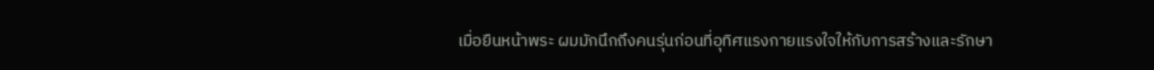เมื่อยืนหน้าพระ ผมมักนึกถึงคนรุ่นก่อนที่อุทิศแรงกายแรงใจให้กับการสร้างและรักษา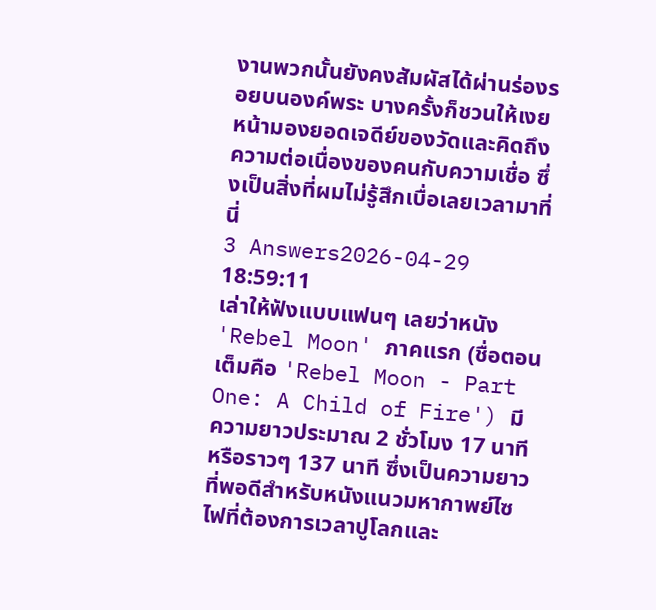งานพวกนั้นยังคงสัมผัสได้ผ่านร่องรอยบนองค์พระ บางครั้งก็ชวนให้เงยหน้ามองยอดเจดีย์ของวัดและคิดถึงความต่อเนื่องของคนกับความเชื่อ ซึ่งเป็นสิ่งที่ผมไม่รู้สึกเบื่อเลยเวลามาที่นี่
3 Answers2026-04-29 18:59:11
เล่าให้ฟังแบบแฟนๆ เลยว่าหนัง 'Rebel Moon' ภาคแรก (ชื่อตอนเต็มคือ 'Rebel Moon - Part One: A Child of Fire') มีความยาวประมาณ 2 ชั่วโมง 17 นาที หรือราวๆ 137 นาที ซึ่งเป็นความยาวที่พอดีสำหรับหนังแนวมหากาพย์ไซไฟที่ต้องการเวลาปูโลกและ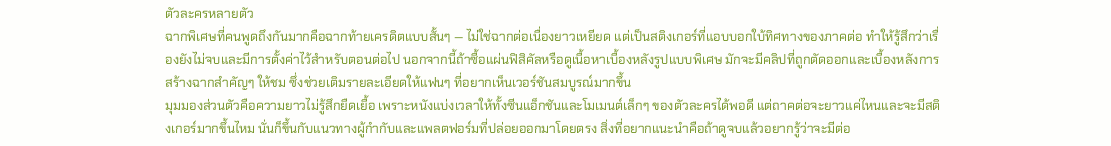ตัวละครหลายตัว
ฉากพิเศษที่คนพูดถึงกันมากคือฉากท้ายเครดิตแบบสั้นๆ — ไม่ใช่ฉากต่อเนื่องยาวเหยียด แต่เป็นสติงเกอร์ที่แอบบอกใบ้ทิศทางของภาคต่อ ทำให้รู้สึกว่าเรื่องยังไม่จบและมีการตั้งค่าไว้สำหรับตอนต่อไป นอกจากนี้ถ้าซื้อแผ่นฟิสิคัลหรือดูเนื้อหาเบื้องหลังรูปแบบพิเศษ มักจะมีคลิปที่ถูกตัดออกและเบื้องหลังการสร้างฉากสำคัญๆ ให้ชม ซึ่งช่วยเติมรายละเอียดให้แฟนๆ ที่อยากเห็นเวอร์ชันสมบูรณ์มากขึ้น
มุมมองส่วนตัวคือความยาวไม่รู้สึกยืดเยื้อ เพราะหนังแบ่งเวลาให้ทั้งซีนแอ็กชันและโมเมนต์เล็กๆ ของตัวละครได้พอดี แต่ถาคต่อจะยาวแค่ไหนและจะมีสติงเกอร์มากขึ้นไหม นั่นก็ขึ้นกับแนวทางผู้กำกับและแพลตฟอร์มที่ปล่อยออกมาโดยตรง สิ่งที่อยากแนะนำคือถ้าดูจบแล้วอยากรู้ว่าจะมีต่อ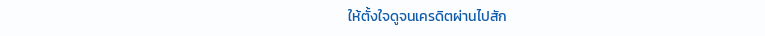ให้ตั้งใจดูจนเครดิตผ่านไปสัก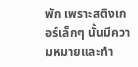พัก เพราะสติงเกอร์เล็กๆ นั้นมีความหมายและทำ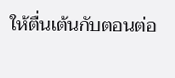ให้ตื่นเต้นกับตอนต่อ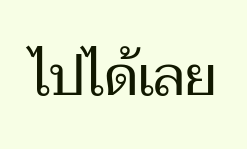ไปได้เลย